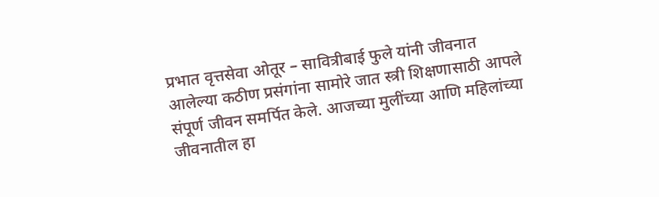प्रभात वृत्तसेवा ओतूर – सावित्रीबाई फुले यांनी जीवनात आलेल्या कठीण प्रसंगांना सामोरे जात स्त्री शिक्षणासाठी आपले संपूर्ण जीवन समर्पित केले. आजच्या मुलींच्या आणि महिलांच्या जीवनातील हा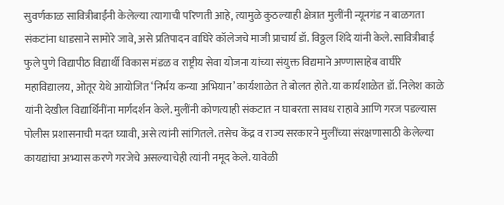सुवर्णकाळ सावित्रीबाईंनी केलेल्या त्यागाची परिणती आहे, त्यामुळे कुठल्याही क्षेत्रात मुलींनी न्यूनगंड न बाळगता संकटांना धाडसाने सामोरे जावे, असे प्रतिपादन वाघिरे कॉलेजचे माजी प्राचार्य डॉ. विठ्ठल शिंदे यांनी केले. सावित्रीबाई फुले पुणे विद्यापीठ विद्यार्थी विकास मंडळ व राष्ट्रीय सेवा योजना यांच्या संयुक्त विद्यमाने अण्णासाहेब वाघीरे महाविद्यालय, ओतूर येथे आयोजित ‘निर्भय कन्या अभियान’ कार्यशाळेत ते बोलत होते.या कार्यशाळेत डॉ. निलेश काळे यांनी देखील विद्यार्थिनींना मार्गदर्शन केले. मुलींनी कोणत्याही संकटात न घाबरता सावध राहावे आणि गरज पडल्यास पोलीस प्रशासनाची मदत घ्यावी, असे त्यांनी सांगितले. तसेच केंद्र व राज्य सरकारने मुलींच्या संरक्षणासाठी केलेल्या कायद्यांचा अभ्यास करणे गरजेचे असल्याचेही त्यांनी नमूद केले. यावेळी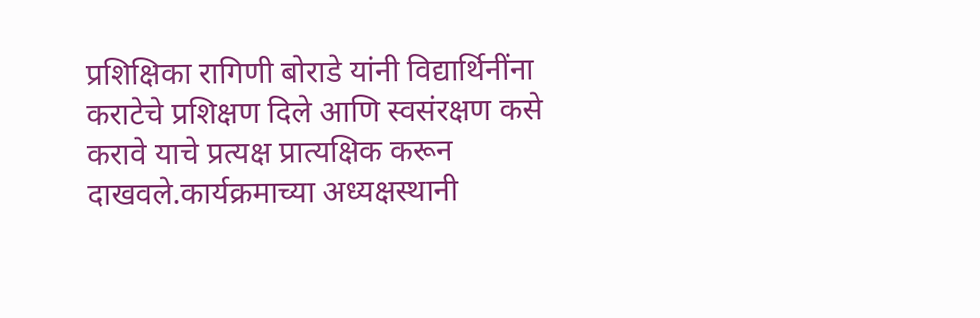प्रशिक्षिका रागिणी बोराडे यांनी विद्यार्थिनींना कराटेचे प्रशिक्षण दिले आणि स्वसंरक्षण कसे करावे याचे प्रत्यक्ष प्रात्यक्षिक करून दाखवले.कार्यक्रमाच्या अध्यक्षस्थानी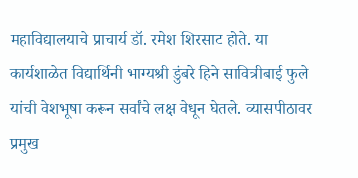महाविद्यालयाचे प्राचार्य डॉ. रमेश शिरसाट होते. या कार्यशाळेत विद्यार्थिनी भाग्यश्री डुंबरे हिने सावित्रीबाई फुले यांची वेशभूषा करून सर्वांचे लक्ष वेधून घेतले. व्यासपीठावर प्रमुख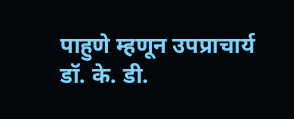पाहुणे म्हणून उपप्राचार्य डॉ. के. डी.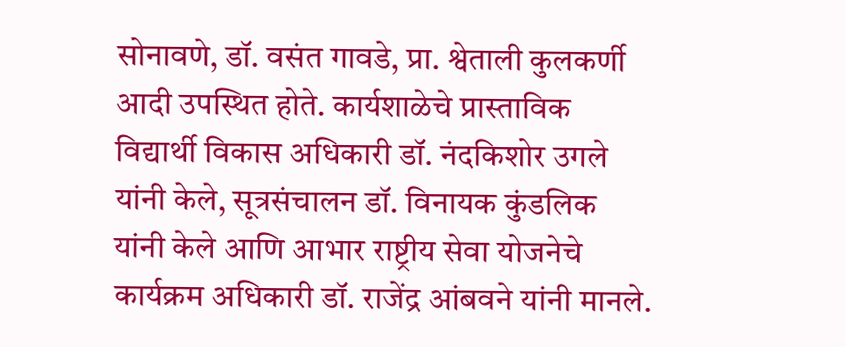सोनावणे, डॉ. वसंत गावडे, प्रा. श्वेताली कुलकर्णी आदी उपस्थित होते. कार्यशाळेचे प्रास्ताविक विद्यार्थी विकास अधिकारी डॉ. नंदकिशोर उगले यांनी केले, सूत्रसंचालन डॉ. विनायक कुंडलिक यांनी केले आणि आभार राष्ट्रीय सेवा योजनेचे कार्यक्रम अधिकारी डॉ. राजेंद्र आंबवने यांनी मानले.